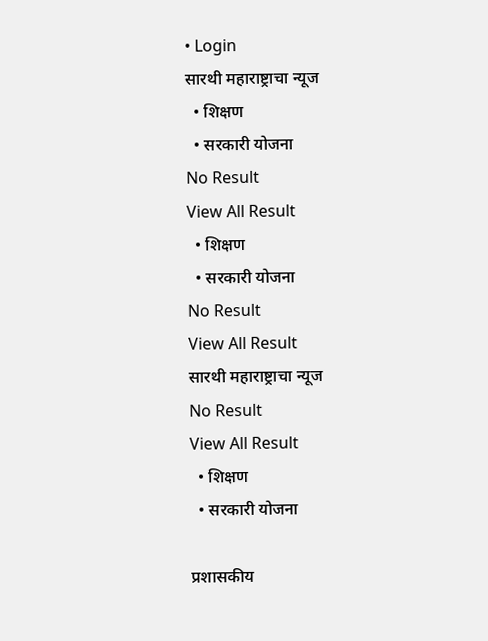• Login
सारथी महाराष्ट्राचा न्यूज
  • शिक्षण
  • सरकारी योजना
No Result
View All Result
  • शिक्षण
  • सरकारी योजना
No Result
View All Result
सारथी महाराष्ट्राचा न्यूज
No Result
View All Result
  • शिक्षण
  • सरकारी योजना

प्रशासकीय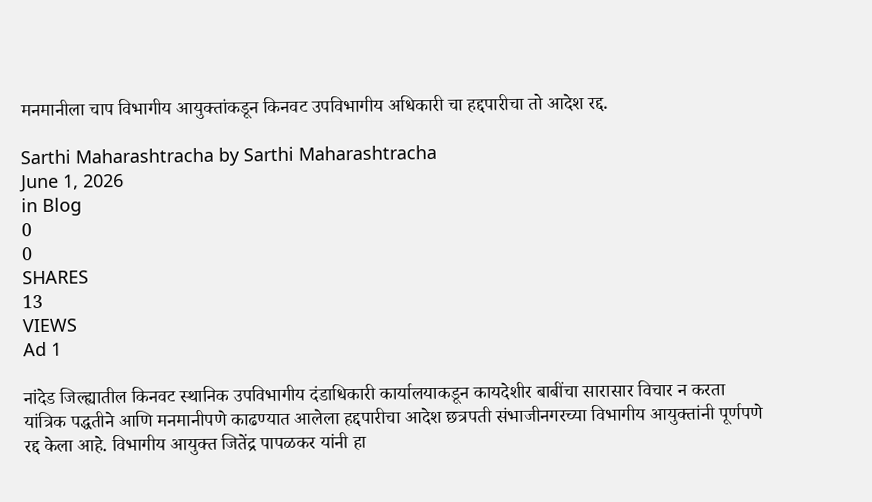मनमानीला चाप विभागीय आयुक्तांकडून किनवट उपविभागीय अधिकारी चा हद्दपारीचा तो आदेश रद्द.

Sarthi Maharashtracha by Sarthi Maharashtracha
June 1, 2026
in Blog
0
0
SHARES
13
VIEWS
Ad 1

नांदेड जिल्ह्यातील किनवट स्थानिक उपविभागीय दंडाधिकारी कार्यालयाकडून कायदेशीर बाबींचा सारासार विचार न करता यांत्रिक पद्धतीने आणि मनमानीपणे काढण्यात आलेला हद्दपारीचा आदेश छत्रपती संभाजीनगरच्या विभागीय आयुक्तांनी पूर्णपणे रद्द केला आहे. विभागीय आयुक्त जितेंद्र पापळकर यांनी हा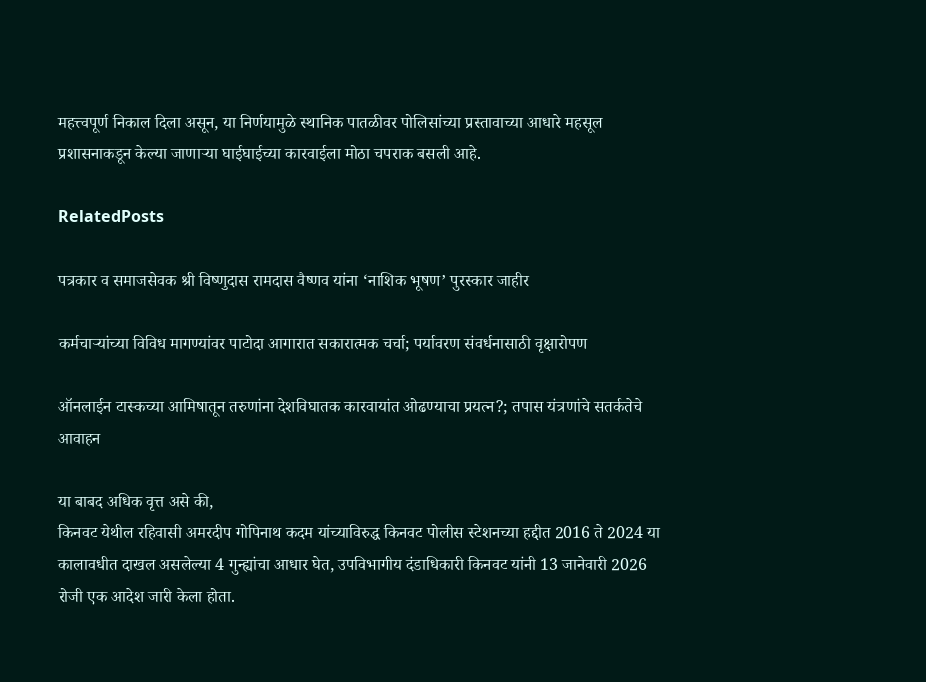महत्त्वपूर्ण निकाल दिला असून, या निर्णयामुळे स्थानिक पातळीवर पोलिसांच्या प्रस्तावाच्या आधारे महसूल प्रशासनाकडून केल्या जाणाऱ्या घाईघाईच्या कारवाईला मोठा चपराक बसली आहे.

RelatedPosts

पत्रकार व समाजसेवक श्री विष्णुदास रामदास वैष्णव यांना ‘नाशिक भूषण’ पुरस्कार जाहीर

कर्मचाऱ्यांच्या विविध मागण्यांवर पाटोदा आगारात सकारात्मक चर्चा; पर्यावरण संवर्धनासाठी वृक्षारोपण

ऑनलाईन टास्कच्या आमिषातून तरुणांना देशविघातक कारवायांत ओढण्याचा प्रयत्न?; तपास यंत्रणांचे सतर्कतेचे आवाहन

या बाबद अधिक वृत्त असे की,
किनवट येथील रहिवासी अमरदीप गोपिनाथ कदम यांच्याविरुद्ध किनवट पोलीस स्टेशनच्या हद्दीत 2016 ते 2024 या कालावधीत दाखल असलेल्या 4 गुन्ह्यांचा आधार घेत, उपविभागीय दंडाधिकारी किनवट यांनी 13 जानेवारी 2026 रोजी एक आदेश जारी केला होता.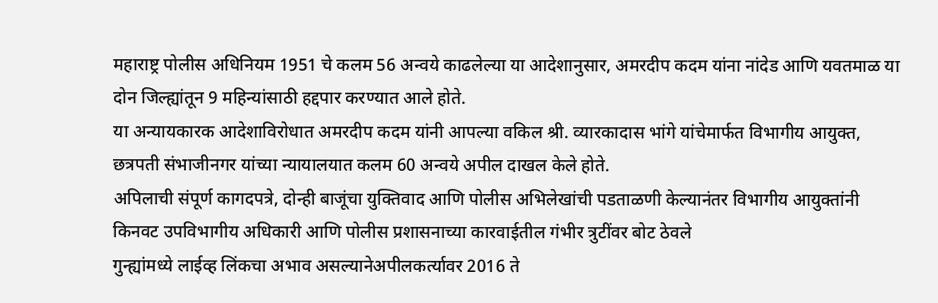महाराष्ट्र पोलीस अधिनियम 1951 चे कलम 56 अन्वये काढलेल्या या आदेशानुसार, अमरदीप कदम यांना नांदेड आणि यवतमाळ या दोन जिल्ह्यांतून 9 महिन्यांसाठी हद्दपार करण्यात आले होते.
या अन्यायकारक आदेशाविरोधात अमरदीप कदम यांनी आपल्या वकिल श्री. व्यारकादास भांगे यांचेमार्फत विभागीय आयुक्त, छत्रपती संभाजीनगर यांच्या न्यायालयात कलम 60 अन्वये अपील दाखल केले होते.
अपिलाची संपूर्ण कागदपत्रे, दोन्ही बाजूंचा युक्तिवाद आणि पोलीस अभिलेखांची पडताळणी केल्यानंतर विभागीय आयुक्तांनी किनवट उपविभागीय अधिकारी आणि पोलीस प्रशासनाच्या कारवाईतील गंभीर त्रुटींवर बोट ठेवले
गुन्ह्यांमध्ये लाईव्ह लिंकचा अभाव असल्यानेअपीलकर्त्यावर 2016 ते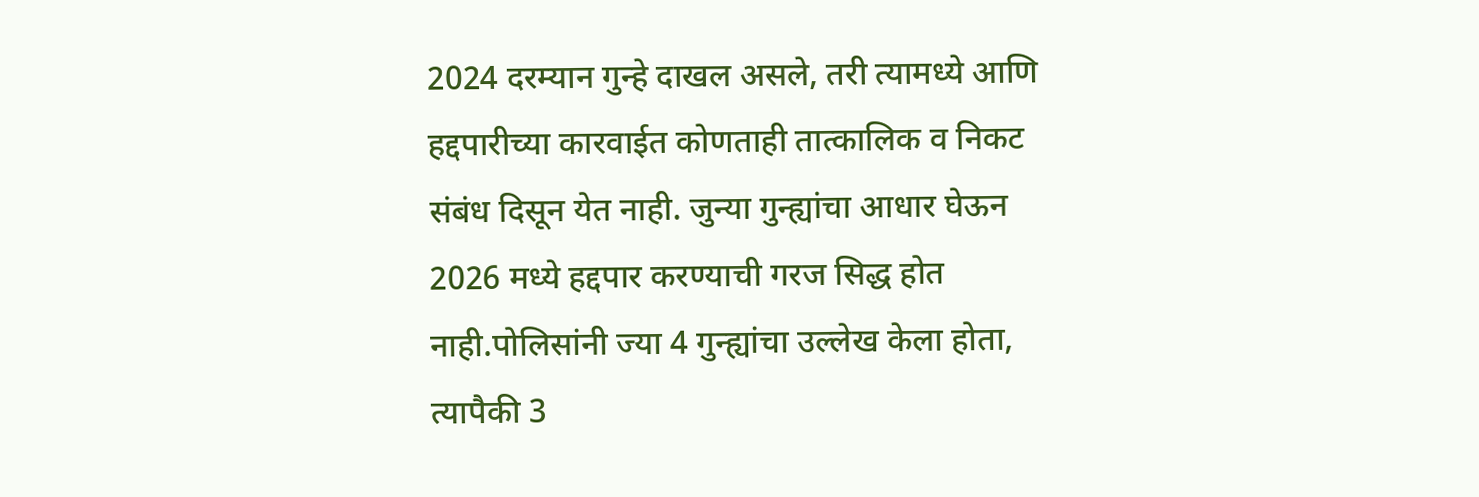2024 दरम्यान गुन्हे दाखल असले, तरी त्यामध्ये आणि हद्दपारीच्या कारवाईत कोणताही तात्कालिक व निकट संबंध दिसून येत नाही. जुन्या गुन्ह्यांचा आधार घेऊन 2026 मध्ये हद्दपार करण्याची गरज सिद्ध होत नाही.पोलिसांनी ज्या 4 गुन्ह्यांचा उल्लेख केला होता, त्यापैकी 3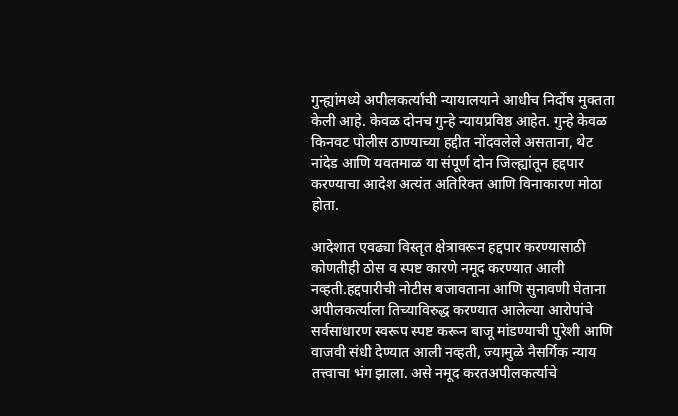गुन्ह्यांमध्ये अपीलकर्त्याची न्यायालयाने आधीच निर्दोष मुक्तता केली आहे. केवळ दोनच गुन्हे न्यायप्रविष्ठ आहेत. गुन्हे केवळ किनवट पोलीस ठाण्याच्या हद्दीत नोंदवलेले असताना, थेट नांदेड आणि यवतमाळ या संपूर्ण दोन जिल्ह्यांतून हद्दपार करण्याचा आदेश अत्यंत अतिरिक्त आणि विनाकारण मोठा होता.

आदेशात एवढ्या विस्तृत क्षेत्रावरून हद्दपार करण्यासाठी कोणतीही ठोस व स्पष्ट कारणे नमूद करण्यात आली नव्हती.हद्दपारीची नोटीस बजावताना आणि सुनावणी घेताना अपीलकर्त्याला तिच्याविरुद्ध करण्यात आलेल्या आरोपांचे सर्वसाधारण स्वरूप स्पष्ट करून बाजू मांडण्याची पुरेशी आणि वाजवी संधी देण्यात आली नव्हती, ज्यामुळे नैसर्गिक न्याय तत्त्वाचा भंग झाला. असे नमूद करतअपीलकर्त्याचे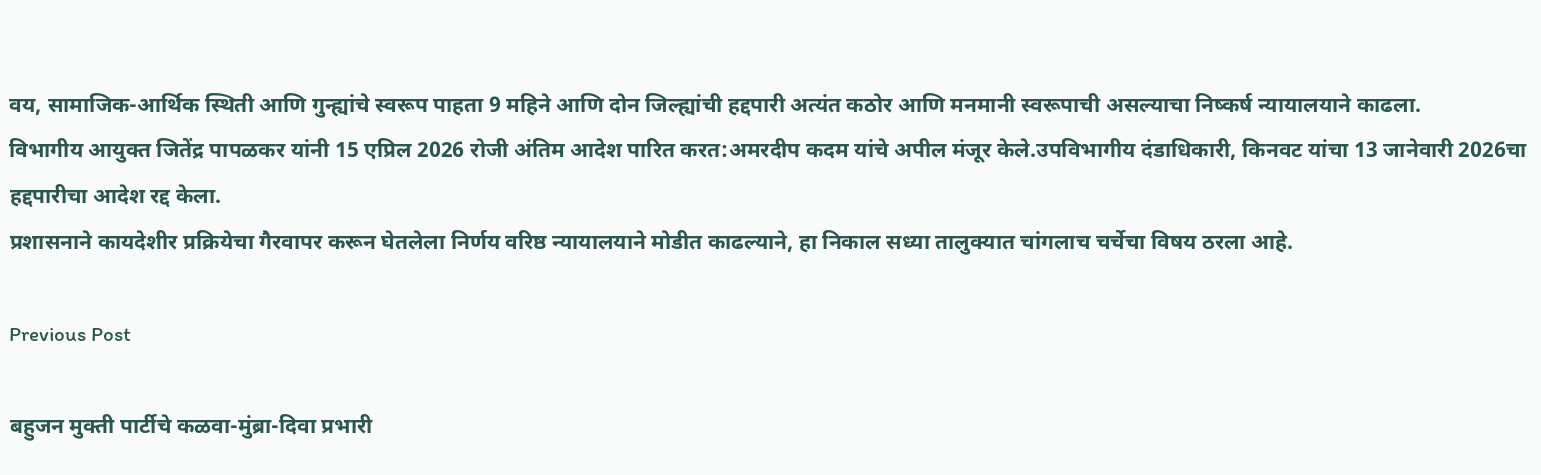वय, सामाजिक-आर्थिक स्थिती आणि गुन्ह्यांचे स्वरूप पाहता 9 महिने आणि दोन जिल्ह्यांची हद्दपारी अत्यंत कठोर आणि मनमानी स्वरूपाची असल्याचा निष्कर्ष न्यायालयाने काढला.
विभागीय आयुक्त जितेंद्र पापळकर यांनी 15 एप्रिल 2026 रोजी अंतिम आदेश पारित करत:अमरदीप कदम यांचे अपील मंजूर केले.उपविभागीय दंडाधिकारी, किनवट यांचा 13 जानेवारी 2026चा हद्दपारीचा आदेश रद्द केला.
प्रशासनाने कायदेशीर प्रक्रियेचा गैरवापर करून घेतलेला निर्णय वरिष्ठ न्यायालयाने मोडीत काढल्याने, हा निकाल सध्या तालुक्यात चांगलाच चर्चेचा विषय ठरला आहे.

Previous Post

बहुजन मुक्ती पार्टीचे कळवा-मुंब्रा-दिवा प्रभारी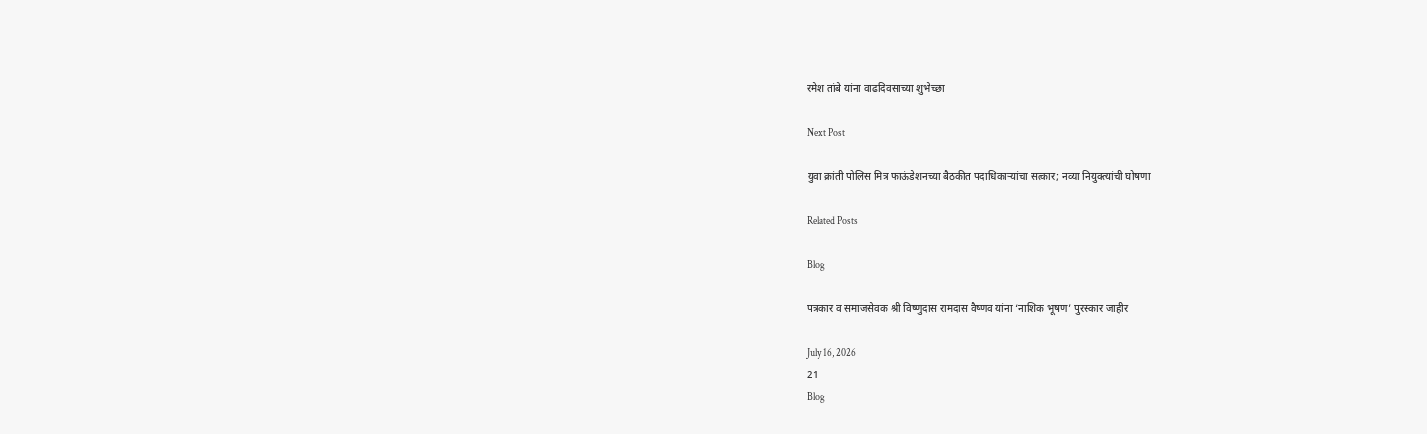रमेश तांबे यांना वाढदिवसाच्या शुभेच्छा

Next Post

युवा क्रांती पोलिस मित्र फाऊंडेशनच्या बैठकीत पदाधिकाऱ्यांचा सत्कार; नव्या नियुक्त्यांची घोषणा

Related Posts

Blog

पत्रकार व समाजसेवक श्री विष्णुदास रामदास वैष्णव यांना ‘नाशिक भूषण’ पुरस्कार जाहीर

July 16, 2026
21
Blog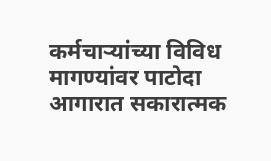कर्मचाऱ्यांच्या विविध मागण्यांवर पाटोदा आगारात सकारात्मक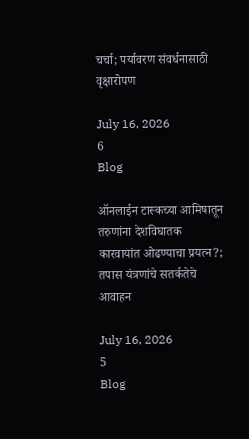चर्चा; पर्यावरण संवर्धनासाठी वृक्षारोपण

July 16, 2026
6
Blog

ऑनलाईन टास्कच्या आमिषातून तरुणांना देशविघातक कारवायांत ओढण्याचा प्रयत्न?; तपास यंत्रणांचे सतर्कतेचे आवाहन

July 16, 2026
5
Blog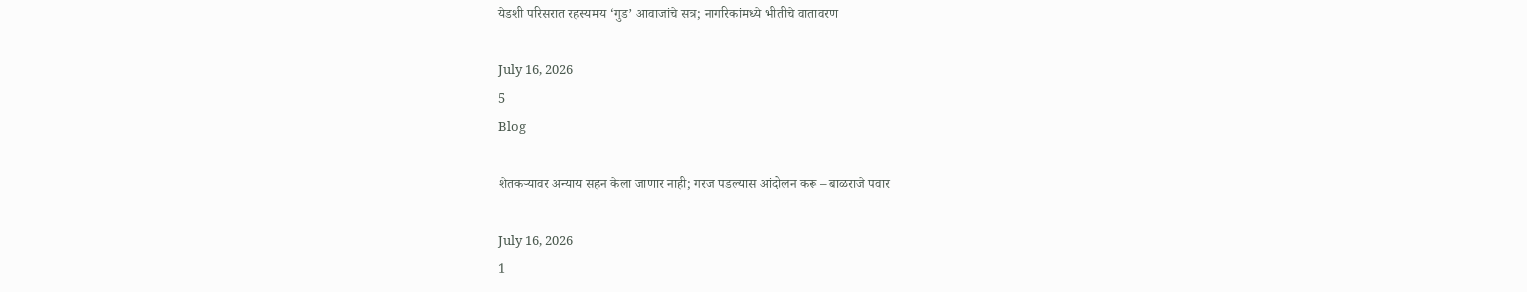येडशी परिसरात रहस्यमय ‘गुड’ आवाजांचे सत्र; नागरिकांमध्ये भीतीचे वातावरण

July 16, 2026
5
Blog

शेतकऱ्यावर अन्याय सहन केला जाणार नाही; गरज पडल्यास आंदोलन करू – बाळराजे पवार

July 16, 2026
1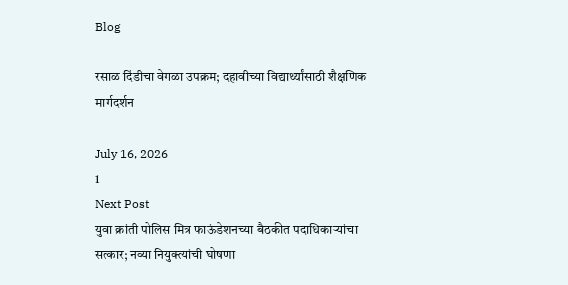Blog

रसाळ दिंडीचा वेगळा उपक्रम; दहावीच्या विद्यार्थ्यांसाठी शैक्षणिक मार्गदर्शन

July 16, 2026
1
Next Post
युवा क्रांती पोलिस मित्र फाऊंडेशनच्या बैठकीत पदाधिकाऱ्यांचा सत्कार; नव्या नियुक्त्यांची घोषणा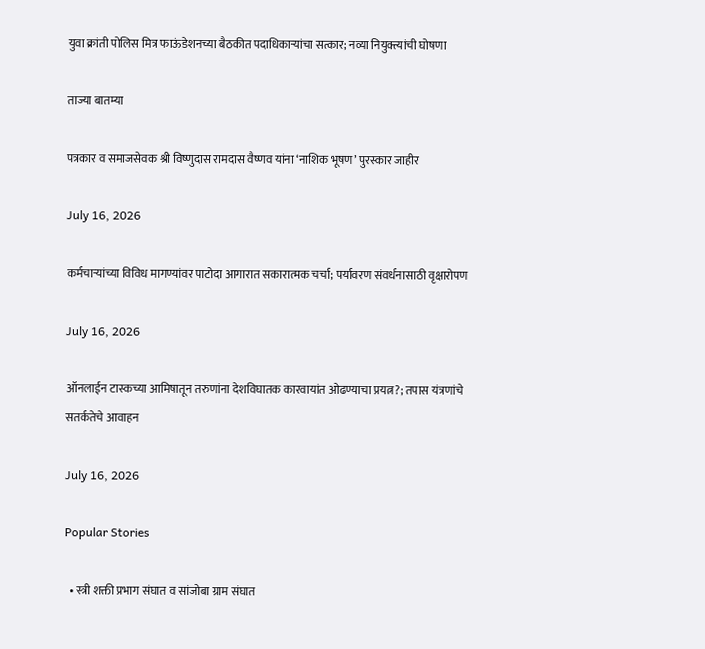युवा क्रांती पोलिस मित्र फाऊंडेशनच्या बैठकीत पदाधिकाऱ्यांचा सत्कार; नव्या नियुक्त्यांची घोषणा

ताज्या बातम्या

पत्रकार व समाजसेवक श्री विष्णुदास रामदास वैष्णव यांना ‘नाशिक भूषण’ पुरस्कार जाहीर

July 16, 2026

कर्मचाऱ्यांच्या विविध मागण्यांवर पाटोदा आगारात सकारात्मक चर्चा; पर्यावरण संवर्धनासाठी वृक्षारोपण

July 16, 2026

ऑनलाईन टास्कच्या आमिषातून तरुणांना देशविघातक कारवायांत ओढण्याचा प्रयत्न?; तपास यंत्रणांचे सतर्कतेचे आवाहन

July 16, 2026

Popular Stories

  • स्त्री शक्ती प्रभाग संघात व सांजोबा ग्राम संघात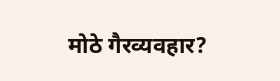मोठे गैरव्यवहार?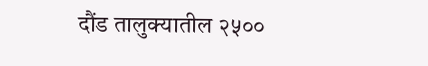दौंड तालुक्यातील २५००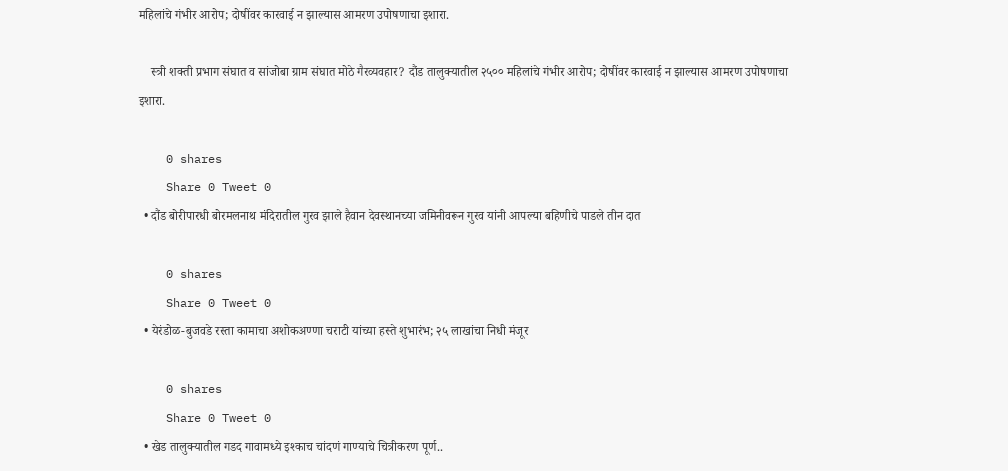महिलांचे गंभीर आरोप; दोषींवर कारवाई न झाल्यास आमरण उपोषणाचा इशारा.

    स्त्री शक्ती प्रभाग संघात व सांजोबा ग्राम संघात मोठे गैरव्यवहार? दौंड तालुक्यातील २५०० महिलांचे गंभीर आरोप; दोषींवर कारवाई न झाल्यास आमरण उपोषणाचा इशारा.

    0 shares
    Share 0 Tweet 0
  • दौंड बोरीपारधी बोरमलनाथ मंदिरातील गुरव झाले हैवान देवस्थानच्या जमिनीवरून गुरव यांनी आपल्या बहिणीचे पाडले तीन दात

    0 shares
    Share 0 Tweet 0
  • येरंडोळ-बुजवडे रस्ता कामाचा अशोकअण्णा चराटी यांच्या हस्ते शुभारंभ; २५ लाखांचा निधी मंजूर

    0 shares
    Share 0 Tweet 0
  • खेड तालुक्यातील गडद गावामध्ये इश्काच चांदणं गाण्याचे चित्रीकरण पूर्ण..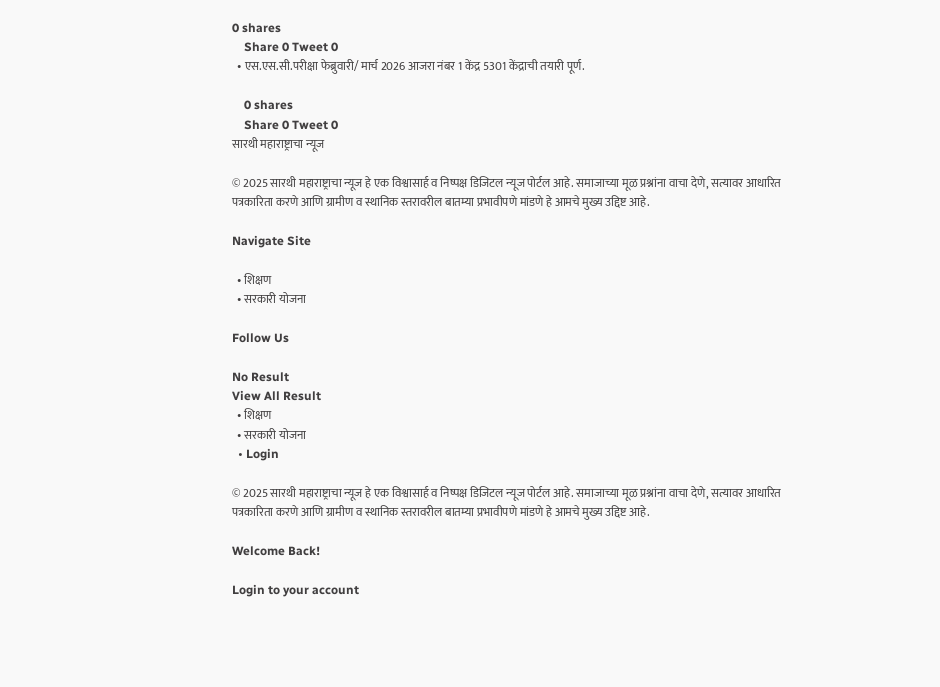0 shares
    Share 0 Tweet 0
  • एस.एस.सी.परीक्षा फेब्रुवारी/ मार्च 2026 आजरा नंबर 1 केंद्र 5301 केंद्राची तयारी पूर्ण.

    0 shares
    Share 0 Tweet 0
सारथी महाराष्ट्राचा न्यूज

© 2025 सारथी महाराष्ट्राचा न्यूज हे एक विश्वासार्ह व निष्पक्ष डिजिटल न्यूज पोर्टल आहे. समाजाच्या मूळ प्रश्नांना वाचा देणे, सत्यावर आधारित पत्रकारिता करणे आणि ग्रामीण व स्थानिक स्तरावरील बातम्या प्रभावीपणे मांडणे हे आमचे मुख्य उद्दिष्ट आहे.

Navigate Site

  • शिक्षण
  • सरकारी योजना

Follow Us

No Result
View All Result
  • शिक्षण
  • सरकारी योजना
  • Login

© 2025 सारथी महाराष्ट्राचा न्यूज हे एक विश्वासार्ह व निष्पक्ष डिजिटल न्यूज पोर्टल आहे. समाजाच्या मूळ प्रश्नांना वाचा देणे, सत्यावर आधारित पत्रकारिता करणे आणि ग्रामीण व स्थानिक स्तरावरील बातम्या प्रभावीपणे मांडणे हे आमचे मुख्य उद्दिष्ट आहे.

Welcome Back!

Login to your account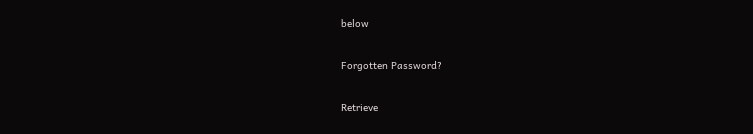below

Forgotten Password?

Retrieve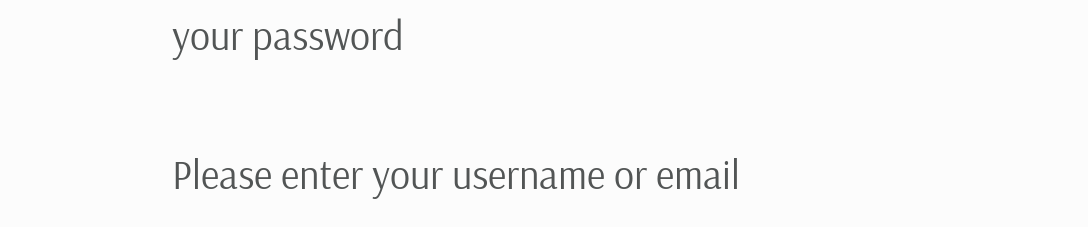your password

Please enter your username or email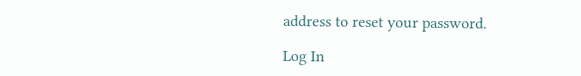address to reset your password.

Log In